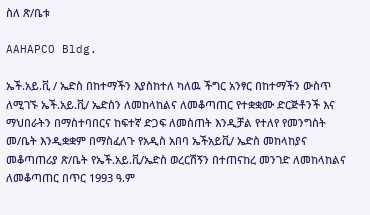ስለ ጽ/ቤቱ

AAHAPCO Bldg.

ኤች.አይ.ቪ / ኤድስ በከተማችን እያስከተለ ካለዉ ችግር አንፃር በከተማችን ውስጥ ለሚገኙ ኤች.አይ.ቪ/ ኤድስን ለመከላከልና ለመቆጣጠር የተቋቋሙ ድርጅቶንች እና ማህበራትን በማስተባበርና ከፍተኛ ድጋፍ ለመስጠት እንዲቻል የተለየ የመንግስት መ/ቤት እንዲቋቋም በማስፈለጉ የአዲስ አበባ ኤችአይቪ/ ኤድስ መከላከያና መቆጣጠሪያ ጽ/ቤት የኤች.አይ.ቪ/ኤድስ ወረርሽኝን በተጠናከረ መንገድ ለመከላከልና ለመቆጣጠር በጥር 1993 ዓ.ም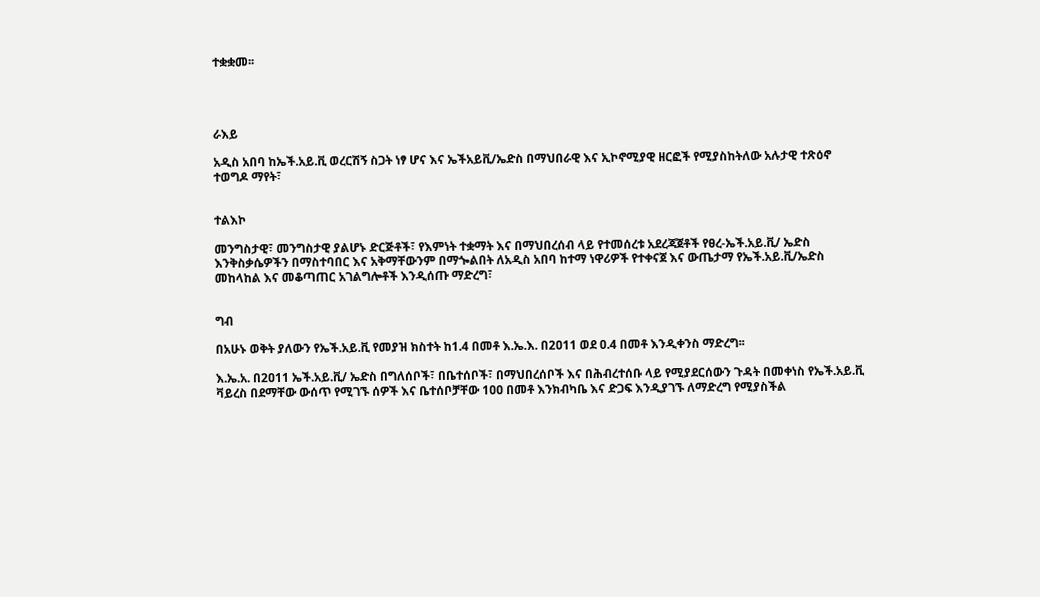ተቋቋመ፡፡




ራእይ

አዲስ አበባ ከኤች.አይ.ቪ ወረርሽኝ ስጋት ነፃ ሆና እና ኤችአይቪ/ኤድስ በማህበራዊ እና ኢኮኖሚያዊ ዘርፎች የሚያስከትለው አሉታዊ ተጽዕኖ ተወግዶ ማየት፣


ተልእኮ

መንግስታዊ፣ መንግስታዊ ያልሆኑ ድርጅቶች፣ የእምነት ተቋማት እና በማህበረሰብ ላይ የተመሰረቱ አደረጃጀቶች የፀረ-ኤች.አይ.ቪ/ ኤድስ እንቅስቃሴዎችን በማስተባበር እና አቅማቸውንም በማጐልበት ለአዲስ አበባ ከተማ ነዋሪዎች የተቀናጀ እና ውጤታማ የኤች.አይ.ቪ/ኤድስ መከላከል እና መቆጣጠር አገልግሎቶች እንዲሰጡ ማድረግ፣


ግብ

በአሁኑ ወቅት ያለውን የኤች.አይ.ቪ የመያዝ ክስተት ከ1.4 በመቶ እ.ኤ.እ. በ2ዐ11 ወደ ዐ.4 በመቶ እንዲቀንስ ማድረግ፡፡

እ.ኤ.አ. በ2ዐ11 ኤች.አይ.ቪ/ ኤድስ በግለሰቦች፣ በቤተሰቦች፣ በማህበረሰቦች እና በሕብረተሰቡ ላይ የሚያደርሰውን ጉዳት በመቀነስ የኤች.አይ.ቪ ቫይረስ በደማቸው ውሰጥ የሚገኙ ሰዎች እና ቤተሰቦቻቸው 1ዐዐ በመቶ እንክብካቤ እና ድጋፍ እንዲያገኙ ለማድረግ የሚያስችል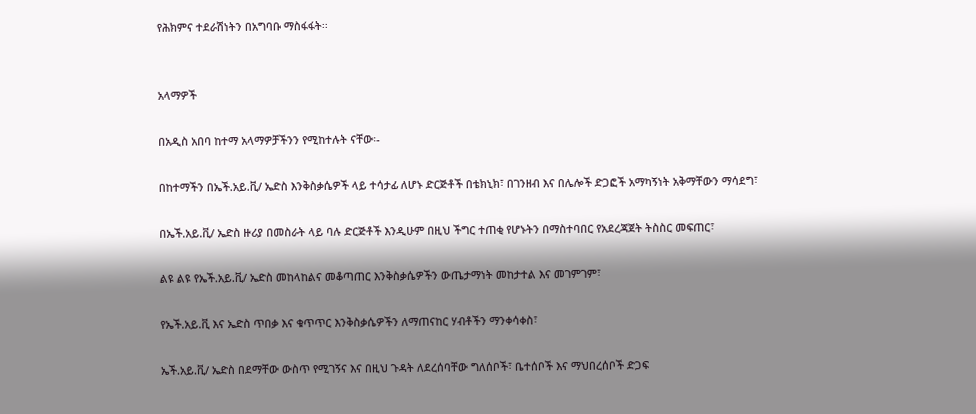የሕክምና ተደራሽነትን በአግባቡ ማስፋፋት፡፡


አላማዎች

በአዲስ አበባ ከተማ አላማዎቻችንን የሚከተሉት ናቸው፡-

በከተማችን በኤች.አይ.ቪ/ ኤድስ እንቅስቃሴዎች ላይ ተሳታፊ ለሆኑ ድርጅቶች በቴክኒክ፣ በገንዘብ እና በሌሎች ድጋፎች አማካኝነት አቅማቸውን ማሳደግ፣

በኤች.አይ.ቪ/ ኤድስ ዙሪያ በመስራት ላይ ባሉ ድርጅቶች እንዲሁም በዚህ ችግር ተጠቂ የሆኑትን በማስተባበር የአደረጃጀት ትስስር መፍጠር፣

ልዩ ልዩ የኤች.አይ.ቪ/ ኤድስ መከላከልና መቆጣጠር እንቅስቃሴዎችን ውጤታማነት መከታተል እና መገምገም፣

የኤች.አይ.ቪ እና ኤድስ ጥበቃ እና ቁጥጥር እንቅስቃሴዎችን ለማጠናከር ሃብቶችን ማንቀሳቀስ፣

ኤች.አይ.ቪ/ ኤድስ በደማቸው ውስጥ የሚገኝና እና በዚህ ጉዳት ለደረሰባቸው ግለሰቦች፣ ቤተሰቦች እና ማህበረሰቦች ድጋፍ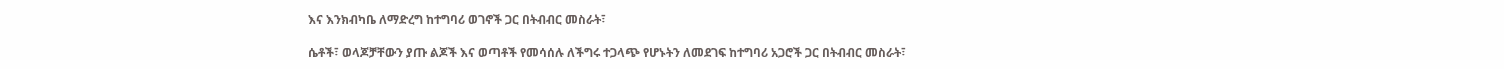እና እንክብካቤ ለማድረግ ከተግባሪ ወገኖች ጋር በትብብር መስራት፣

ሴቶች፣ ወላጆቻቸውን ያጡ ልጆች እና ወጣቶች የመሳሰሉ ለችግሩ ተጋላጭ የሆኑትን ለመደገፍ ከተግባሪ አጋሮች ጋር በትብብር መስራት፣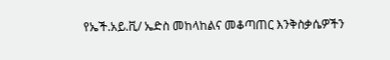የኤች.አይ.ቪ/ ኤድስ መከላከልና መቆጣጠር እንቅስቃሴዎችን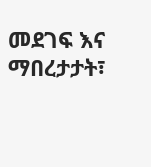መደገፍ እና ማበረታታት፣